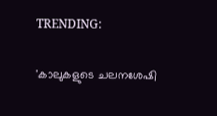TRENDING:

'കാലുകളുടെ ചലനശേഷി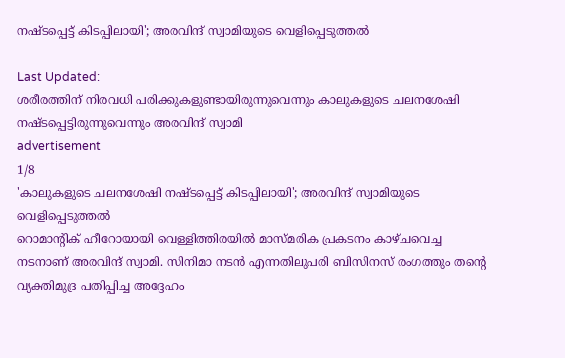നഷ്ടപ്പെട്ട് കിടപ്പിലായി'; അരവിന്ദ് സ്വാമിയുടെ വെളിപ്പെടുത്തല്‍

Last Updated:
ശരീരത്തിന് നിരവധി പരിക്കുകളുണ്ടായിരുന്നുവെന്നും കാലുകളുടെ ചലനശേഷി നഷ്ടപ്പെട്ടിരുന്നുവെന്നും അരവിന്ദ് സ്വാമി
advertisement
1/8
'കാലുകളുടെ ചലനശേഷി നഷ്ടപ്പെട്ട് കിടപ്പിലായി'; അരവിന്ദ് സ്വാമിയുടെ വെളിപ്പെടുത്തല്‍
റൊമാന്റിക് ഹീറോയായി വെള്ളിത്തിരയില്‍ മാസ്മരിക പ്രകടനം കാഴ്ചവെച്ച നടനാണ് അരവിന്ദ് സ്വാമി. സിനിമാ നടന്‍ എന്നതിലുപരി ബിസിനസ് രംഗത്തും തന്റെ വ്യക്തിമുദ്ര പതിപ്പിച്ച അദ്ദേഹം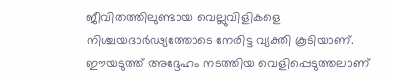ജീവിതത്തിലുണ്ടായ വെല്ലുവിളികളെ നിശ്ചയദാര്‍ഢ്യത്തോടെ നേരിട്ട വ്യക്തി കൂടിയാണ്. ഈയടുത്ത് അദ്ദേഹം നടത്തിയ വെളിപ്പെടുത്തലാണ്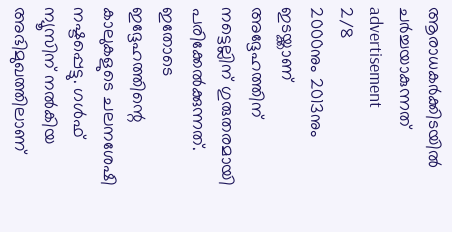ആരാധകര്‍ക്കിടയില്‍ ചര്‍ച്ചയാകുന്നത്
advertisement
2/8
2000നും 2013നും ഇടയ്ക്കാണ് അദ്ദേഹത്തിന് നട്ടെല്ലിന് ഗുരുതരമായി പരിക്കേല്‍ക്കുന്നത്. ഇതോടെ ഇദ്ദേഹത്തിന്റെ കാലുകളുടെ ചലനശേഷി നഷ്ടപ്പെട്ടു. ഗള്‍ഫ് ന്യൂസിന് നല്‍കിയ അഭിമുഖത്തിലാണ്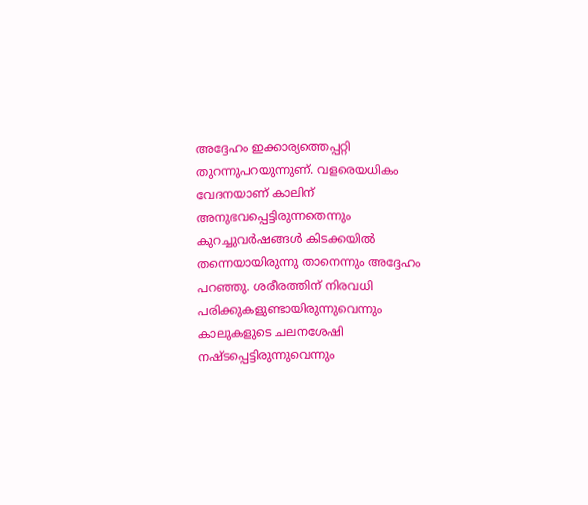അദ്ദേഹം ഇക്കാര്യത്തെപ്പറ്റി തുറന്നുപറയുന്നുണ്. വളരെയധികം വേദനയാണ് കാലിന് അനുഭവപ്പെട്ടിരുന്നതെന്നും കുറച്ചുവര്‍ഷങ്ങള്‍ കിടക്കയില്‍ തന്നെയായിരുന്നു താനെന്നും അദ്ദേഹം പറഞ്ഞു. ശരീരത്തിന് നിരവധി പരിക്കുകളുണ്ടായിരുന്നുവെന്നും കാലുകളുടെ ചലനശേഷി നഷ്ടപ്പെട്ടിരുന്നുവെന്നും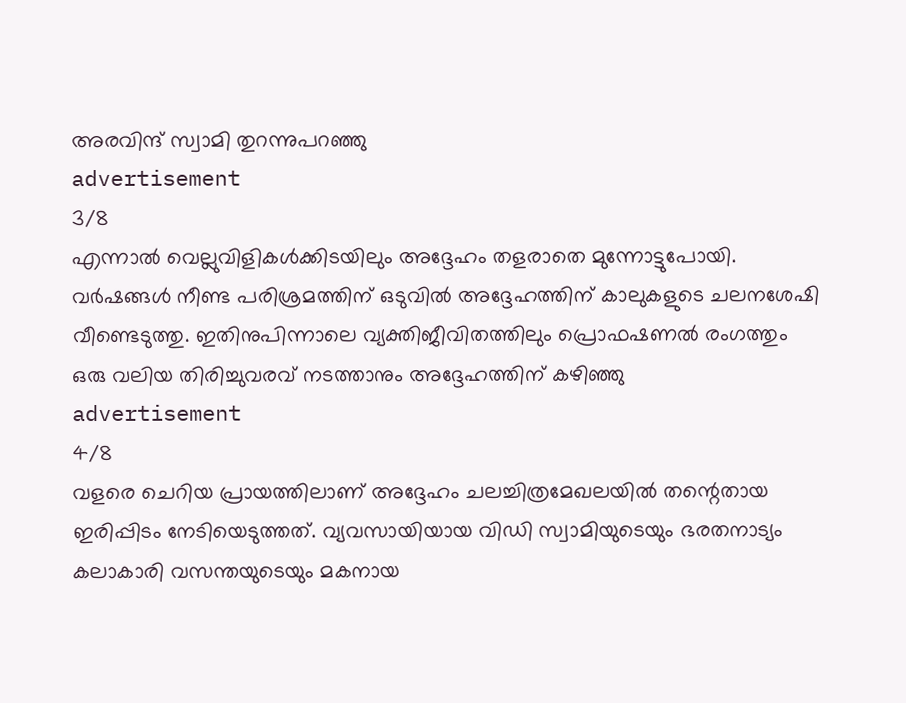അരവിന്ദ് സ്വാമി തുറന്നുപറഞ്ഞു
advertisement
3/8
എന്നാല്‍ വെല്ലുവിളികള്‍ക്കിടയിലും അദ്ദേഹം തളരാതെ മുന്നോട്ടുപോയി. വര്‍ഷങ്ങള്‍ നീണ്ട പരിശ്രമത്തിന് ഒടുവില്‍ അദ്ദേഹത്തിന് കാലുകളുടെ ചലനശേഷി വീണ്ടെടുത്തു. ഇതിനുപിന്നാലെ വ്യക്തിജീവിതത്തിലും പ്രൊഫഷണല്‍ രംഗത്തും ഒരു വലിയ തിരിച്ചുവരവ് നടത്താനും അദ്ദേഹത്തിന് കഴിഞ്ഞു
advertisement
4/8
വളരെ ചെറിയ പ്രായത്തിലാണ് അദ്ദേഹം ചലച്ചിത്രമേഖലയില്‍ തന്റെതായ ഇരിപ്പിടം നേടിയെടുത്തത്. വ്യവസായിയായ വിഡി സ്വാമിയുടെയും ഭരതനാട്യം കലാകാരി വസന്തയുടെയും മകനായ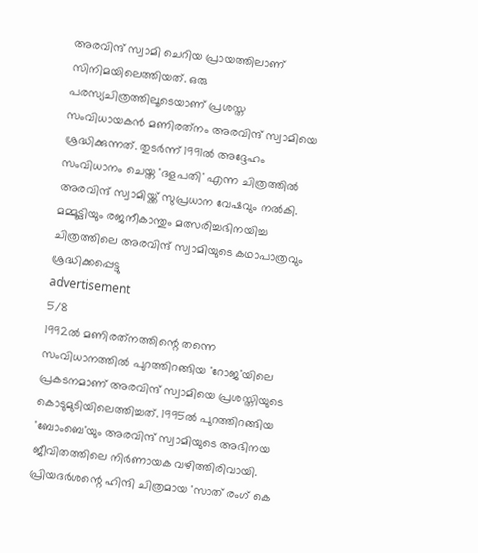അരവിന്ദ് സ്വാമി ചെറിയ പ്രായത്തിലാണ് സിനിമയിലെത്തിയത്. ഒരു പരസ്യചിത്രത്തിലൂടെയാണ് പ്രശസ്ത സംവിധായകന്‍ മണിരത്‌നം അരവിന്ദ് സ്വാമിയെ ശ്രദ്ധിക്കുന്നത്. തുടര്‍ന്ന് 1991ല്‍ അദ്ദേഹം സംവിധാനം ചെയ്ത 'ദളപതി' എന്ന ചിത്രത്തില്‍ അരവിന്ദ് സ്വാമിയ്ക്ക് സുപ്രധാന വേഷവും നല്‍കി. മമ്മൂട്ടിയും രജനീകാന്തും മത്സരിച്ചഭിനയിച്ച ചിത്രത്തിലെ അരവിന്ദ് സ്വാമിയുടെ കഥാപാത്രവും ശ്രദ്ധിക്കപ്പെട്ടു
advertisement
5/8
1992ല്‍ മണിരത്‌നത്തിന്റെ തന്നെ സംവിധാനത്തില്‍ പുറത്തിറങ്ങിയ 'റോജ'യിലെ പ്രകടനമാണ് അരവിന്ദ് സ്വാമിയെ പ്രശസ്തിയുടെ കൊടുമുടിയിലെത്തിച്ചത്. 1995ല്‍ പുറത്തിറങ്ങിയ 'ബോംബെ'യും അരവിന്ദ് സ്വാമിയുടെ അഭിനയ ജീവിതത്തിലെ നിര്‍ണായക വഴിത്തിരിവായി. പ്രിയദര്‍ശന്റെ ഹിന്ദി ചിത്രമായ 'സാത് രംഗ് കെ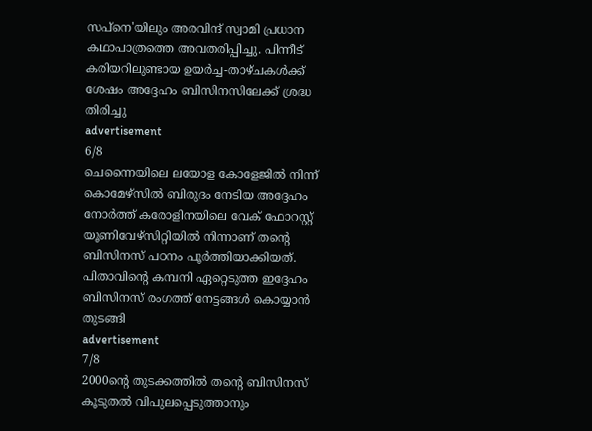സപ്‌നെ'യിലും അരവിന്ദ് സ്വാമി പ്രധാന കഥാപാത്രത്തെ അവതരിപ്പിച്ചു. പിന്നീട് കരിയറിലുണ്ടായ ഉയര്‍ച്ച-താഴ്ചകള്‍ക്ക് ശേഷം അദ്ദേഹം ബിസിനസിലേക്ക് ശ്രദ്ധ തിരിച്ചു
advertisement
6/8
ചെന്നൈയിലെ ലയോള കോളേജില്‍ നിന്ന് കൊമേഴ്‌സില്‍ ബിരുദം നേടിയ അദ്ദേഹം നോര്‍ത്ത് കരോളിനയിലെ വേക് ഫോറസ്റ്റ് യൂണിവേഴ്‌സിറ്റിയില്‍ നിന്നാണ് തന്റെ ബിസിനസ് പഠനം പൂര്‍ത്തിയാക്കിയത്. പിതാവിന്റെ കമ്പനി ഏറ്റെടുത്ത ഇദ്ദേഹം ബിസിനസ് രംഗത്ത് നേട്ടങ്ങള്‍ കൊയ്യാന്‍ തുടങ്ങി
advertisement
7/8
2000ന്റെ തുടക്കത്തില്‍ തന്റെ ബിസിനസ് കൂടുതല്‍ വിപുലപ്പെടുത്താനും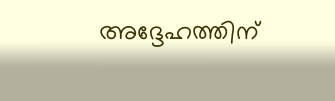അദ്ദേഹത്തിന്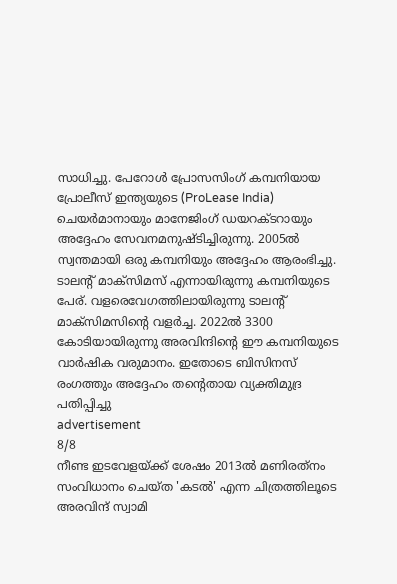സാധിച്ചു. പേറോള്‍ പ്രോസസിംഗ് കമ്പനിയായ പ്രോലീസ് ഇന്ത്യയുടെ (ProLease India) ചെയര്‍മാനായും മാനേജിംഗ് ഡയറക്ടറായും അദ്ദേഹം സേവനമനുഷ്ടിച്ചിരുന്നു. 2005ല്‍ സ്വന്തമായി ഒരു കമ്പനിയും അദ്ദേഹം ആരംഭിച്ചു. ടാലന്റ് മാക്‌സിമസ് എന്നായിരുന്നു കമ്പനിയുടെ പേര്. വളരെവേഗത്തിലായിരുന്നു ടാലന്റ് മാക്‌സിമസിന്റെ വളര്‍ച്ച. 2022ല്‍ 3300 കോടിയായിരുന്നു അരവിന്ദിന്റെ ഈ കമ്പനിയുടെ വാര്‍ഷിക വരുമാനം. ഇതോടെ ബിസിനസ് രംഗത്തും അദ്ദേഹം തന്റെതായ വ്യക്തിമുദ്ര പതിപ്പിച്ചു
advertisement
8/8
നീണ്ട ഇടവേളയ്ക്ക് ശേഷം 2013ല്‍ മണിരത്‌നം സംവിധാനം ചെയ്ത 'കടല്‍' എന്ന ചിത്രത്തിലൂടെ അരവിന്ദ് സ്വാമി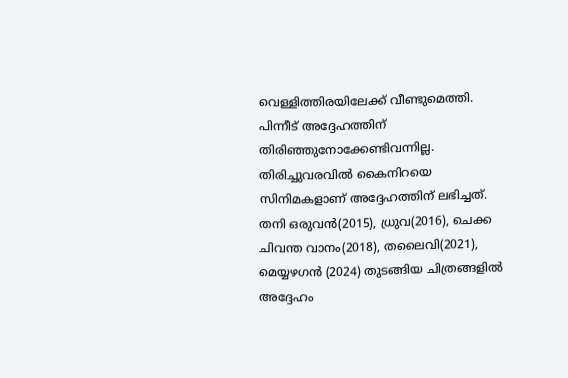വെള്ളിത്തിരയിലേക്ക് വീണ്ടുമെത്തി. പിന്നീട് അദ്ദേഹത്തിന് തിരിഞ്ഞുനോക്കേണ്ടിവന്നില്ല. തിരിച്ചുവരവില്‍ കൈനിറയെ സിനിമകളാണ് അദ്ദേഹത്തിന് ലഭിച്ചത്. തനി ഒരുവന്‍(2015), ധ്രുവ(2016), ചെക്ക ചിവന്ത വാനം(2018), തലൈവി(2021), മെയ്യഴഗന്‍ (2024) തുടങ്ങിയ ചിത്രങ്ങളില്‍ അദ്ദേഹം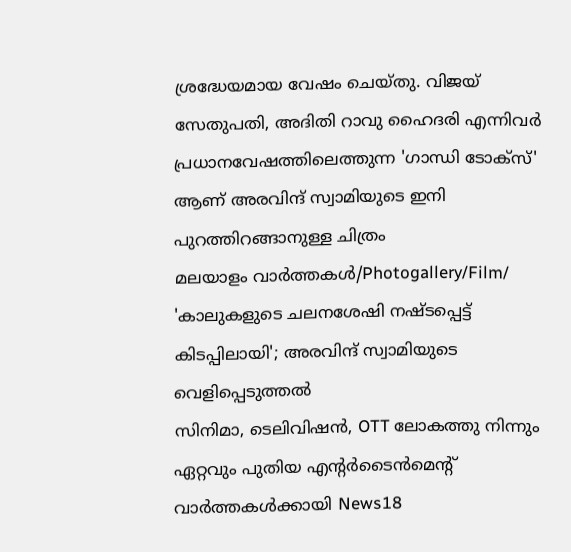ശ്രദ്ധേയമായ വേഷം ചെയ്തു. വിജയ് സേതുപതി, അദിതി റാവു ഹൈദരി എന്നിവര്‍ പ്രധാനവേഷത്തിലെത്തുന്ന 'ഗാന്ധി ടോക്‌സ്' ആണ് അരവിന്ദ് സ്വാമിയുടെ ഇനി പുറത്തിറങ്ങാനുള്ള ചിത്രം
മലയാളം വാർത്തകൾ/Photogallery/Film/
'കാലുകളുടെ ചലനശേഷി നഷ്ടപ്പെട്ട് കിടപ്പിലായി'; അരവിന്ദ് സ്വാമിയുടെ വെളിപ്പെടുത്തല്‍
സിനിമാ, ടെലിവിഷൻ, OTT ലോകത്തു നിന്നും ഏറ്റവും പുതിയ എന്റർടൈൻമെന്റ് വാർത്തകൾക്കായി News18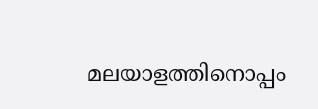മലയാളത്തിനൊപ്പം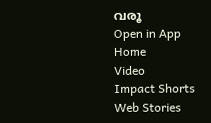വരൂ
Open in App
Home
Video
Impact Shorts
Web Stories